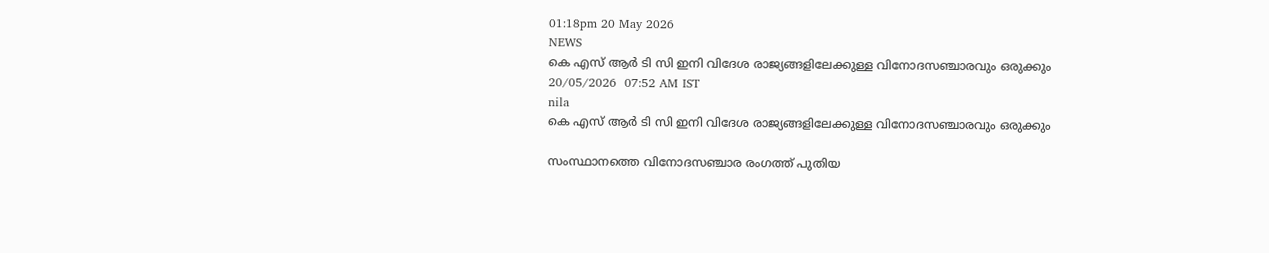01:18pm 20 May 2026
NEWS
കെ എസ് ആർ ടി സി ഇനി വിദേശ രാജ്യങ്ങളിലേക്കുള്ള വിനോദസഞ്ചാരവും ഒരുക്കും
20/05/2026  07:52 AM IST
nila
കെ എസ് ആർ ടി സി ഇനി വിദേശ രാജ്യങ്ങളിലേക്കുള്ള വിനോദസഞ്ചാരവും ഒരുക്കും

സംസ്ഥാനത്തെ വിനോദസഞ്ചാര രംഗത്ത് പുതിയ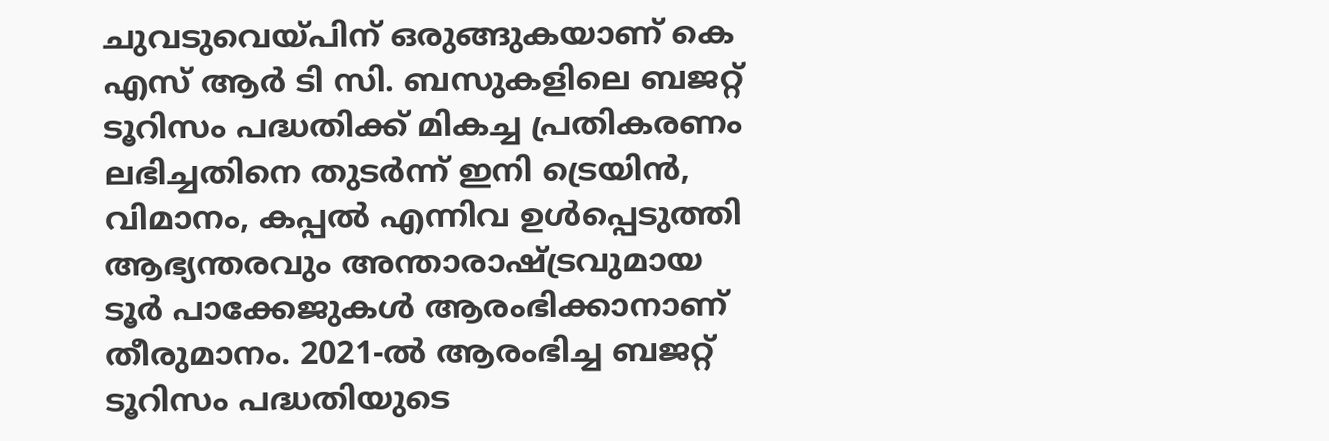ചുവടുവെയ്പിന് ഒരുങ്ങുകയാണ് കെ എസ് ആർ ടി സി. ബസുകളിലെ ബജറ്റ് ടൂറിസം പദ്ധതിക്ക് മികച്ച പ്രതികരണം ലഭിച്ചതിനെ തുടർന്ന് ഇനി ട്രെയിൻ, വിമാനം, കപ്പൽ എന്നിവ ഉൾപ്പെടുത്തി ആഭ്യന്തരവും അന്താരാഷ്ട്രവുമായ ടൂർ പാക്കേജുകൾ ആരംഭിക്കാനാണ് തീരുമാനം. 2021-ൽ ആരംഭിച്ച ബജറ്റ് ടൂറിസം പദ്ധതിയുടെ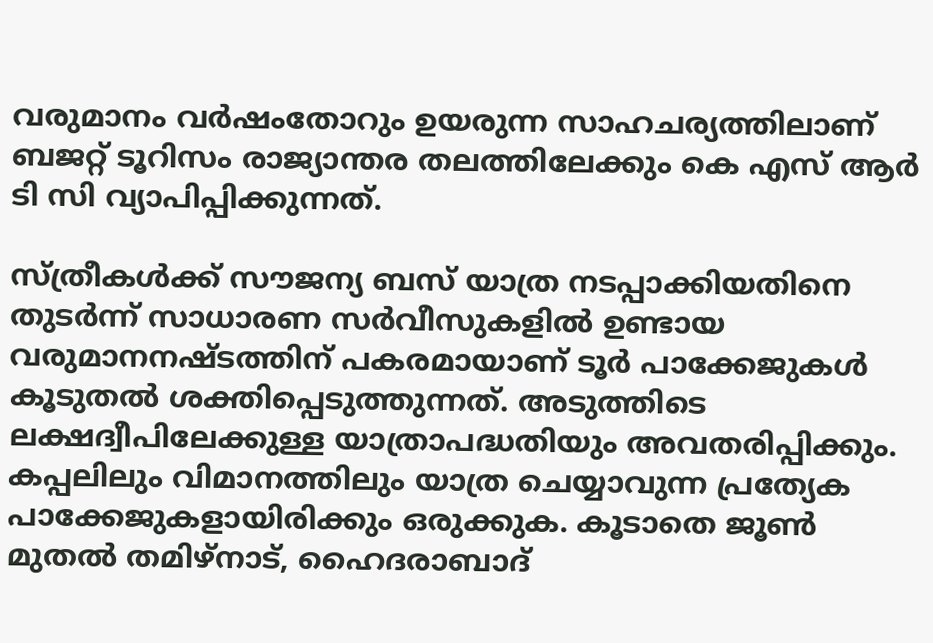വരുമാനം വർഷംതോറും ഉയരുന്ന സാഹചര്യത്തിലാണ് ബജറ്റ് ടൂറിസം രാജ്യാന്തര തലത്തിലേക്കും കെ എസ് ആർ ടി സി വ്യാപിപ്പിക്കുന്നത്.

സ്ത്രീകൾക്ക് സൗജന്യ ബസ് യാത്ര നടപ്പാക്കിയതിനെ തുടർന്ന് സാധാരണ സർവീസുകളിൽ ഉണ്ടായ വരുമാനനഷ്ടത്തിന് പകരമായാണ് ടൂർ പാക്കേജുകൾ കൂടുതൽ ശക്തിപ്പെടുത്തുന്നത്. അടുത്തിടെ ലക്ഷദ്വീപിലേക്കുള്ള യാത്രാപദ്ധതിയും അവതരിപ്പിക്കും. കപ്പലിലും വിമാനത്തിലും യാത്ര ചെയ്യാവുന്ന പ്രത്യേക പാക്കേജുകളായിരിക്കും ഒരുക്കുക. കൂടാതെ ജൂൺ മുതൽ തമിഴ്നാട്, ഹൈദരാബാദ്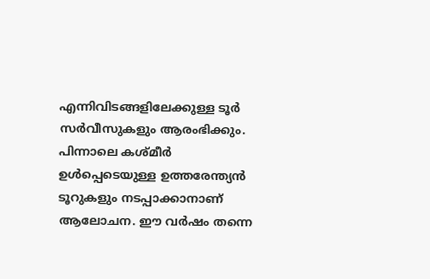എന്നിവിടങ്ങളിലേക്കുള്ള ടൂർ സർവീസുകളും ആരംഭിക്കും. പിന്നാലെ കശ്മീർ ഉൾപ്പെടെയുള്ള ഉത്തരേന്ത്യൻ ടൂറുകളും നടപ്പാക്കാനാണ് ആലോചന. ഈ വർഷം തന്നെ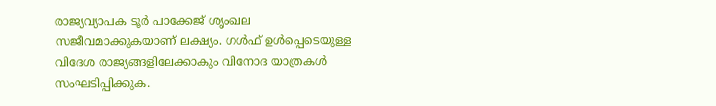രാജ്യവ്യാപക ടൂർ പാക്കേജ് ശൃംഖല സജീവമാക്കുകയാണ് ലക്ഷ്യം. ഗൾഫ് ഉൾപ്പെടെയുള്ള വിദേശ രാജ്യങ്ങളിലേക്കാകും വിനോദ യാത്രകൾ സംഘടിപ്പിക്കുക.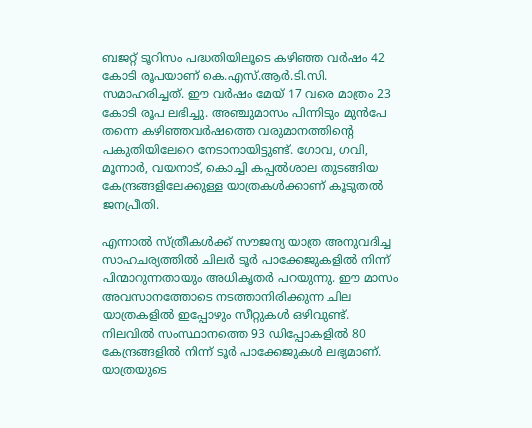ബജറ്റ് ടൂറിസം പദ്ധതിയിലൂടെ കഴിഞ്ഞ വർഷം 42 കോടി രൂപയാണ് കെ.എസ്.ആർ.ടി.സി. സമാഹരിച്ചത്. ഈ വർഷം മേയ് 17 വരെ മാത്രം 23 കോടി രൂപ ലഭിച്ചു. അഞ്ചുമാസം പിന്നിടും മുൻപേ തന്നെ കഴിഞ്ഞവർഷത്തെ വരുമാനത്തിന്റെ പകുതിയിലേറെ നേടാനായിട്ടുണ്ട്. ഗോവ, ഗവി, മൂന്നാർ, വയനാട്, കൊച്ചി കപ്പൽശാല തുടങ്ങിയ കേന്ദ്രങ്ങളിലേക്കുള്ള യാത്രകൾക്കാണ് കൂടുതൽ ജനപ്രീതി.

എന്നാൽ സ്ത്രീകൾക്ക് സൗജന്യ യാത്ര അനുവദിച്ച സാഹചര്യത്തിൽ ചിലർ ടൂർ പാക്കേജുകളിൽ നിന്ന് പിന്മാറുന്നതായും അധികൃതർ പറയുന്നു. ഈ മാസം അവസാനത്തോടെ നടത്താനിരിക്കുന്ന ചില യാത്രകളിൽ ഇപ്പോഴും സീറ്റുകൾ ഒഴിവുണ്ട്. നിലവിൽ സംസ്ഥാനത്തെ 93 ഡിപ്പോകളിൽ 80 കേന്ദ്രങ്ങളിൽ നിന്ന് ടൂർ പാക്കേജുകൾ ലഭ്യമാണ്. യാത്രയുടെ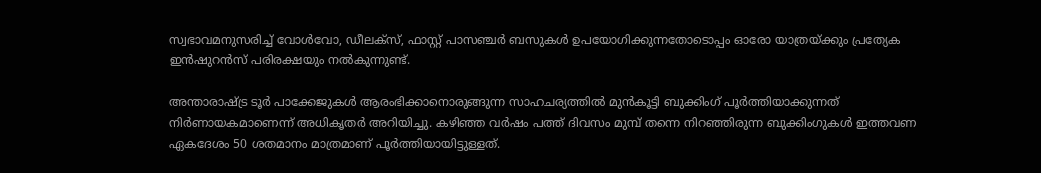സ്വഭാവമനുസരിച്ച് വോൾവോ, ഡീലക്സ്, ഫാസ്റ്റ് പാസഞ്ചർ ബസുകൾ ഉപയോഗിക്കുന്നതോടൊപ്പം ഓരോ യാത്രയ്ക്കും പ്രത്യേക ഇൻഷുറൻസ് പരിരക്ഷയും നൽകുന്നുണ്ട്.

അന്താരാഷ്ട്ര ടൂർ പാക്കേജുകൾ ആരംഭിക്കാനൊരുങ്ങുന്ന സാഹചര്യത്തിൽ മുൻകൂട്ടി ബുക്കിംഗ് പൂർത്തിയാക്കുന്നത് നിർണായകമാണെന്ന് അധികൃതർ അറിയിച്ചു. കഴിഞ്ഞ വർഷം പത്ത് ദിവസം മുമ്പ് തന്നെ നിറഞ്ഞിരുന്ന ബുക്കിംഗുകൾ ഇത്തവണ ഏകദേശം 50 ശതമാനം മാത്രമാണ് പൂർത്തിയായിട്ടുള്ളത്.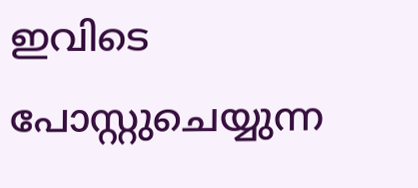ഇവിടെ പോസ്റ്റുചെയ്യുന്ന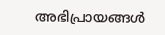അഭിപ്രായങ്ങള്‍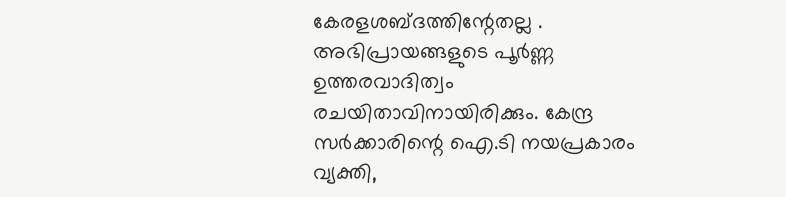കേരളശബ്‌ദത്തിന്റേതല്ല . അഭിപ്രായങ്ങളുടെ പൂര്‍ണ്ണ ഉത്തരവാദിത്വം രചയിതാവിനായിരിക്കും. കേന്ദ്ര സർക്കാരിന്റെ ഐ.ടി നയപ്രകാരം വ്യക്തി,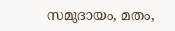സമുദായം, മതം,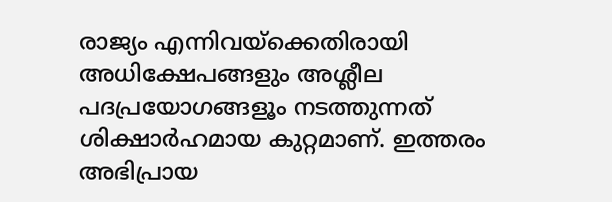രാജ്യം എന്നിവയ്ക്കെതിരായി അധിക്ഷേപങ്ങളും അശ്ലീല പദപ്രയോഗങ്ങളൂം നടത്തുന്നത് ശിക്ഷാര്‍ഹമായ കുറ്റമാണ്. ഇത്തരം അഭിപ്രായ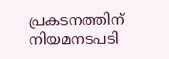പ്രകടനത്തിന് നിയമനടപടി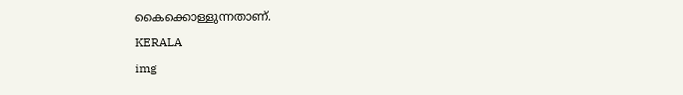കൈക്കൊള്ളുന്നതാണ്.
KERALA
img